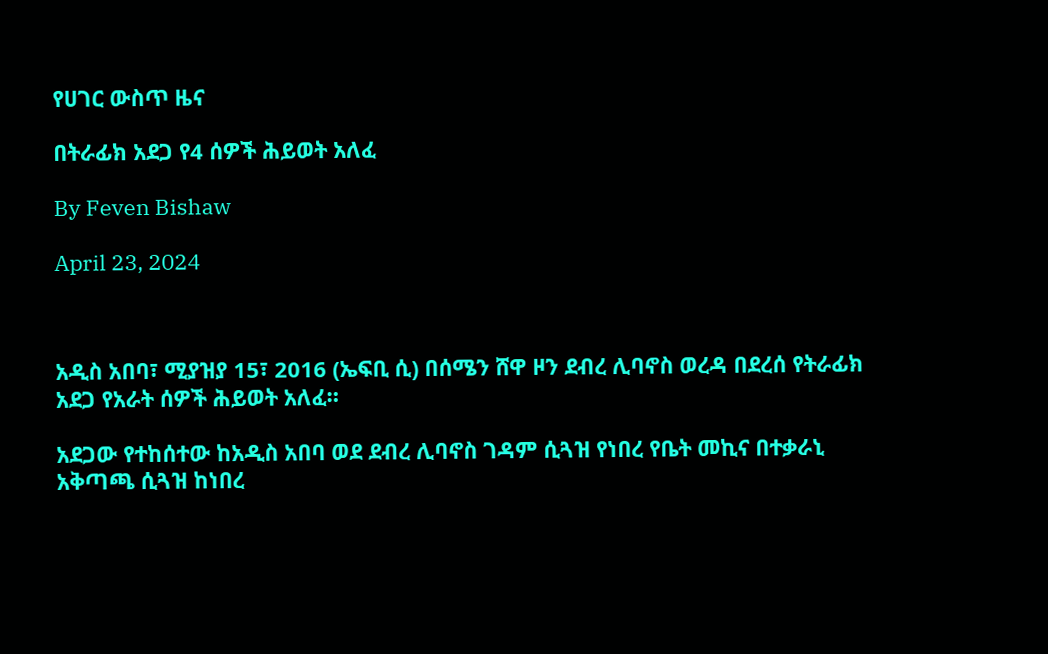የሀገር ውስጥ ዜና

በትራፊክ አደጋ የ4 ሰዎች ሕይወት አለፈ

By Feven Bishaw

April 23, 2024



አዲስ አበባ፣ ሚያዝያ 15፣ 2016 (ኤፍቢ ሲ) በሰሜን ሸዋ ዞን ደብረ ሊባኖስ ወረዳ በደረሰ የትራፊክ አደጋ የአራት ሰዎች ሕይወት አለፈ።

አደጋው የተከሰተው ከአዲስ አበባ ወደ ደብረ ሊባኖስ ገዳም ሲጓዝ የነበረ የቤት መኪና በተቃራኒ አቅጣጫ ሲጓዝ ከነበረ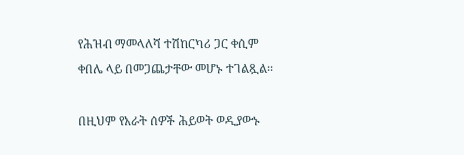የሕዝብ ማመላለሻ ተሽከርካሪ ጋር ቀሲም ቀበሌ ላይ በመጋጨታቸው መሆኑ ተገልጿል፡፡

በዚህም የአራት ሰዎች ሕይወት ወዲያውኑ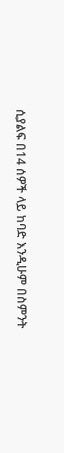ሲያልፍ በ14 ሰዎች ላይ ከባድ እንዲሁም በስምንት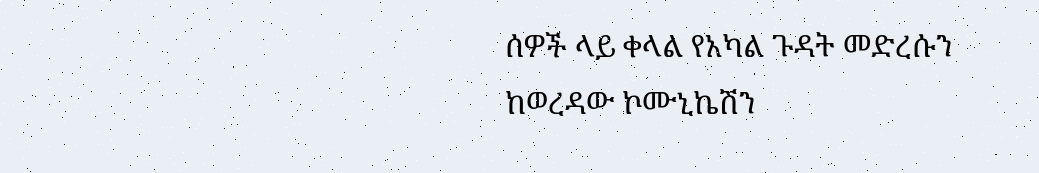ሰዎች ላይ ቀላል የአካል ጉዳት መድረሱን ከወረዳው ኮሙኒኬሽን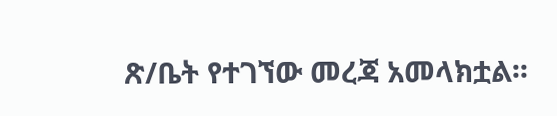ጽ/ቤት የተገኘው መረጃ አመላክቷል፡፡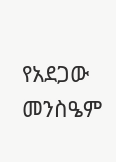የአደጋው መንስዔም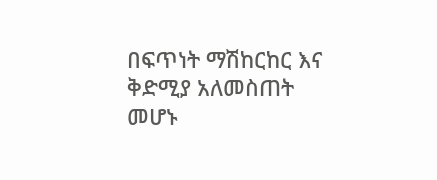በፍጥነት ማሽከርከር እና ቅድሚያ አለመስጠት መሆኑ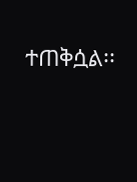ተጠቅሷል፡፡